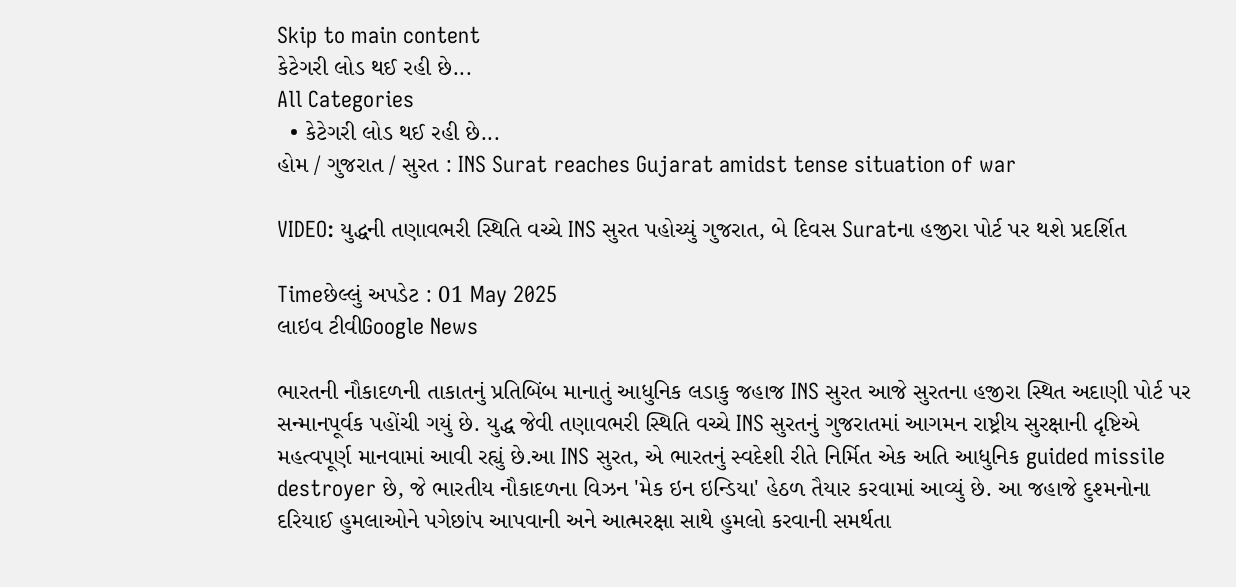Skip to main content
કેટેગરી લોડ થઈ રહી છે...
All Categories
  • કેટેગરી લોડ થઈ રહી છે...
હોમ / ગુજરાત / સુરત : INS Surat reaches Gujarat amidst tense situation of war

VIDEO: યુદ્ધની તણાવભરી સ્થિતિ વચ્ચે INS સુરત પહોચ્યું ગુજરાત, બે દિવસ Suratના હજીરા પોર્ટ પર થશે પ્રદર્શિત

Timeછેલ્લું અપડેટ : 01 May 2025
લાઇવ ટીવીGoogle News

ભારતની નૌકાદળની તાકાતનું પ્રતિબિંબ માનાતું આધુનિક લડાકુ જહાજ INS સુરત આજે સુરતના હજીરા સ્થિત અદાણી પોર્ટ પર સન્માનપૂર્વક પહોંચી ગયું છે. યુદ્ધ જેવી તણાવભરી સ્થિતિ વચ્ચે INS સુરતનું ગુજરાતમાં આગમન રાષ્ટ્રીય સુરક્ષાની દૃષ્ટિએ મહત્વપૂર્ણ માનવામાં આવી રહ્યું છે.આ INS સુરત, એ ભારતનું સ્વદેશી રીતે નિર્મિત એક અતિ આધુનિક guided missile destroyer છે, જે ભારતીય નૌકાદળના વિઝન 'મેક ઇન ઇન્ડિયા' હેઠળ તૈયાર કરવામાં આવ્યું છે. આ જહાજે દુશ્મનોના દરિયાઈ હુમલાઓને પગેછાંપ આપવાની અને આત્મરક્ષા સાથે હુમલો કરવાની સમર્થતા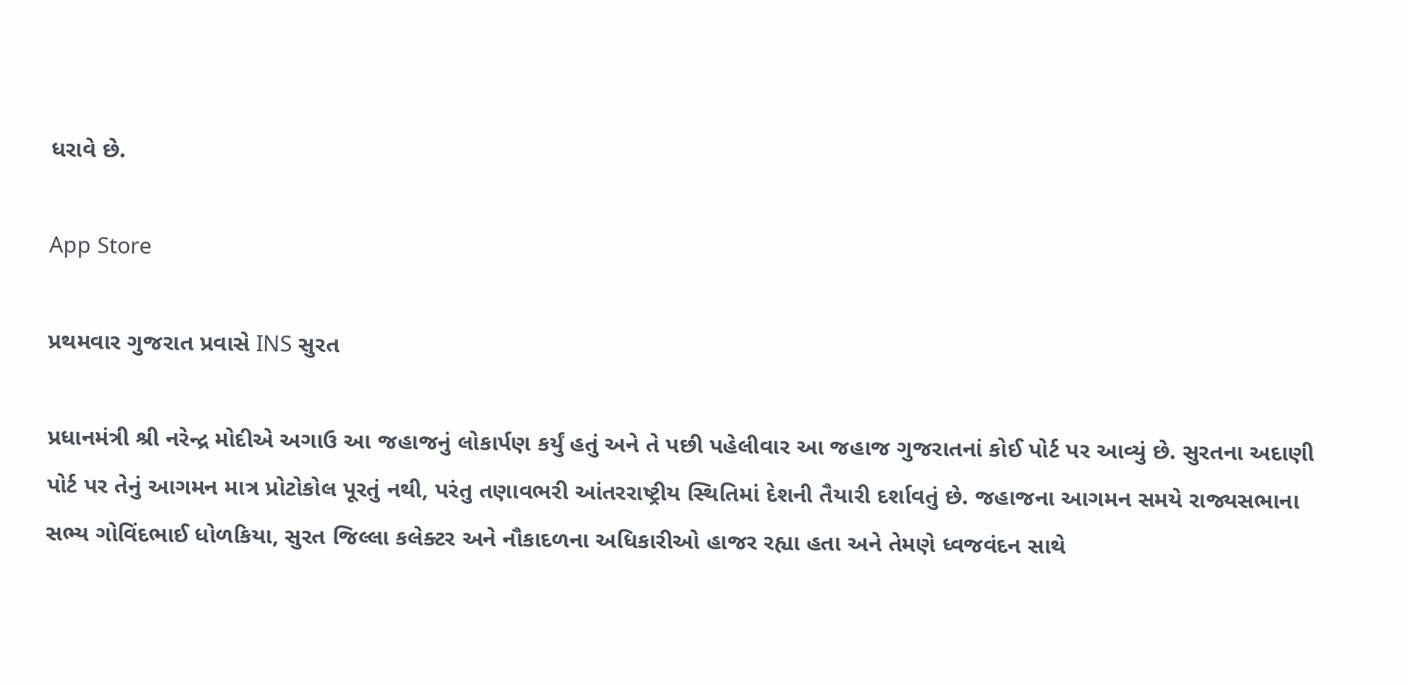ધરાવે છે.

App Store

પ્રથમવાર ગુજરાત પ્રવાસે INS સુરત

પ્રધાનમંત્રી શ્રી નરેન્દ્ર મોદીએ અગાઉ આ જહાજનું લોકાર્પણ કર્યું હતું અને તે પછી પહેલીવાર આ જહાજ ગુજરાતનાં કોઈ પોર્ટ પર આવ્યું છે. સુરતના અદાણી પોર્ટ પર તેનું આગમન માત્ર પ્રોટોકોલ પૂરતું નથી, પરંતુ તણાવભરી આંતરરાષ્ટ્રીય સ્થિતિમાં દેશની તૈયારી દર્શાવતું છે. જહાજના આગમન સમયે રાજ્યસભાના સભ્ય ગોવિંદભાઈ ધોળકિયા, સુરત જિલ્લા કલેક્ટર અને નૌકાદળના અધિકારીઓ હાજર રહ્યા હતા અને તેમણે ધ્વજવંદન સાથે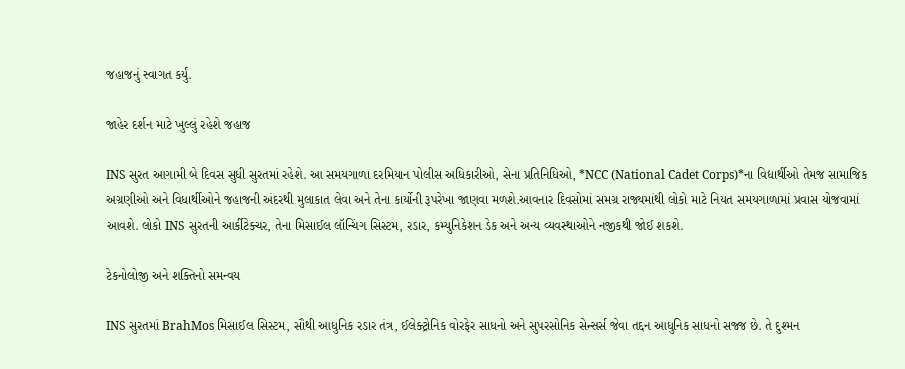જહાજનું સ્વાગત કર્યું.

જાહેર દર્શન માટે ખુલ્લું રહેશે જહાજ

INS સુરત આગામી બે દિવસ સુધી સુરતમાં રહેશે. આ સમયગાળા દરમિયાન પોલીસ અધિકારીઓ, સેના પ્રતિનિધિઓ, *NCC (National Cadet Corps)*ના વિદ્યાર્થીઓ તેમજ સામાજિક અગ્રણીઓ અને વિધાર્થીઓને જહાજની અંદરથી મુલાકાત લેવા અને તેના કાર્યોની રૂપરેખા જાણવા મળશે.આવનાર દિવસોમાં સમગ્ર રાજ્યમાંથી લોકો માટે નિયત સમયગાળામાં પ્રવાસ યોજવામાં આવશે. લોકો INS સુરતની આર્કીટેક્ચર, તેના મિસાઈલ લૉન્ચિંગ સિસ્ટમ, રડાર, કમ્યુનિકેશન ડેક અને અન્ય વ્યવસ્થાઓને નજીકથી જોઈ શકશે.

ટેકનોલોજી અને શક્તિનો સમન્વય

INS સુરતમાં BrahMos મિસાઈલ સિસ્ટમ, સૌથી આધુનિક રડાર તંત્ર, ઈલેક્ટ્રોનિક વોરફેર સાધનો અને સુપરસોનિક સેન્સર્સ જેવા તદ્દન આધુનિક સાધનો સજ્જ છે. તે દુશ્મન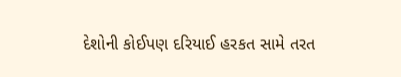દેશોની કોઈપણ દરિયાઈ હરકત સામે તરત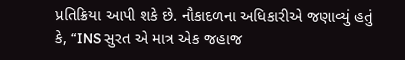પ્રતિક્રિયા આપી શકે છે. નૌકાદળના અધિકારીએ જણાવ્યું હતું કે, “INS સુરત એ માત્ર એક જહાજ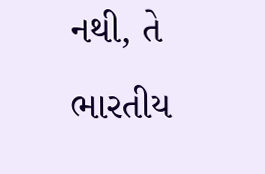નથી, તે ભારતીય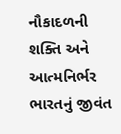નૌકાદળની શક્તિ અને આત્મનિર્ભર ભારતનું જીવંત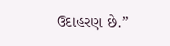ઉદાહરણ છે.”